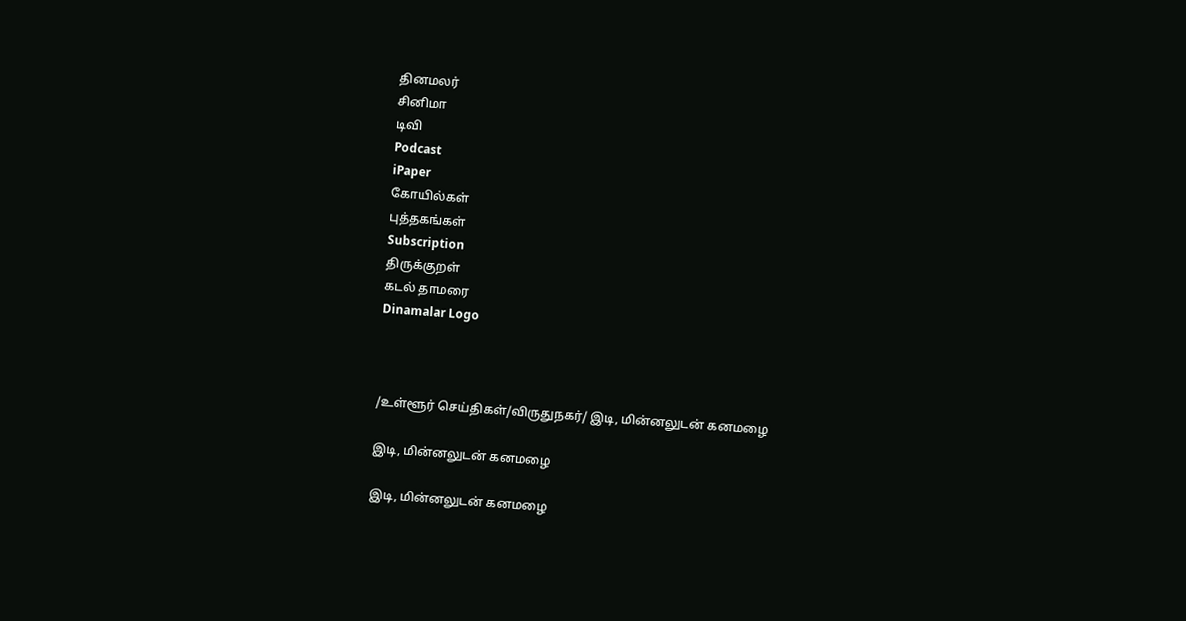தினமலர்
சினிமா
டிவி
Podcast
iPaper
கோயில்கள்
புத்தகங்கள்
Subscription
திருக்குறள்
கடல் தாமரை
Dinamalar Logo



/உள்ளூர் செய்திகள்/விருதுநகர்/ இடி, மின்னலுடன் கனமழை

இடி, மின்னலுடன் கனமழை

இடி, மின்னலுடன் கனமழை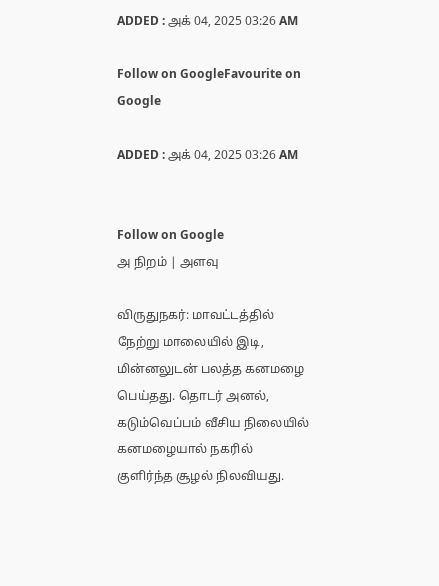ADDED : அக் 04, 2025 03:26 AM

Follow on GoogleFavourite on Google

ADDED : அக் 04, 2025 03:26 AM


Follow on Google
அ நிறம் | அளவு

விருதுநகர்: மாவட்டத்தில் நேற்று மாலையில் இடி, மின்னலுடன் பலத்த கனமழை பெய்தது. தொடர் அனல், கடும்வெப்பம் வீசிய நிலையில் கனமழையால் நகரில் குளிர்ந்த சூழல் நிலவியது.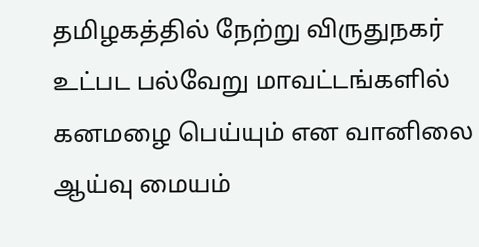தமிழகத்தில் நேற்று விருதுநகர் உட்பட பல்வேறு மாவட்டங்களில் கனமழை பெய்யும் என வானிலை ஆய்வு மையம்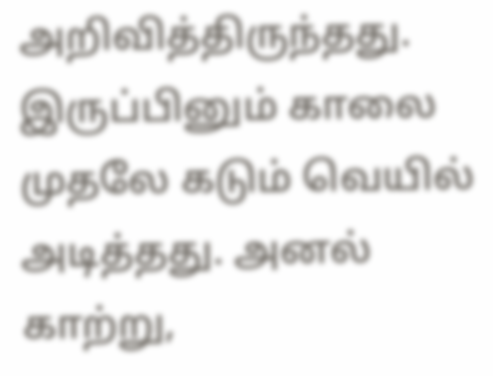அறிவித்திருந்தது. இருப்பினும் காலை முதலே கடும் வெயில் அடித்தது. அனல் காற்று,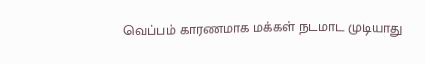வெப்பம் காரணமாக மக்கள் நடமாட முடியாது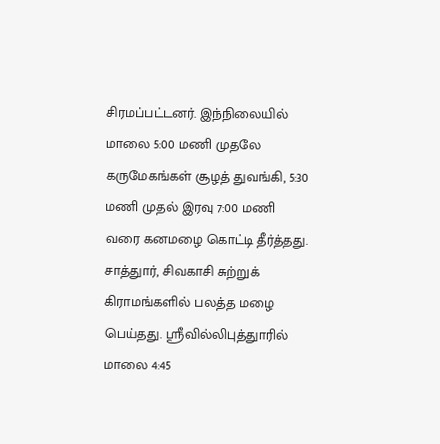சிரமப்பட்டனர். இந்நிலையில் மாலை 5:00 மணி முதலே கருமேகங்கள் சூழத் துவங்கி, 5:30 மணி முதல் இரவு 7:00 மணி வரை கனமழை கொட்டி தீர்த்தது. சாத்துார், சிவகாசி சுற்றுக் கிராமங்களில் பலத்த மழை பெய்தது. ஸ்ரீவில்லிபுத்துாரில் மாலை 4:45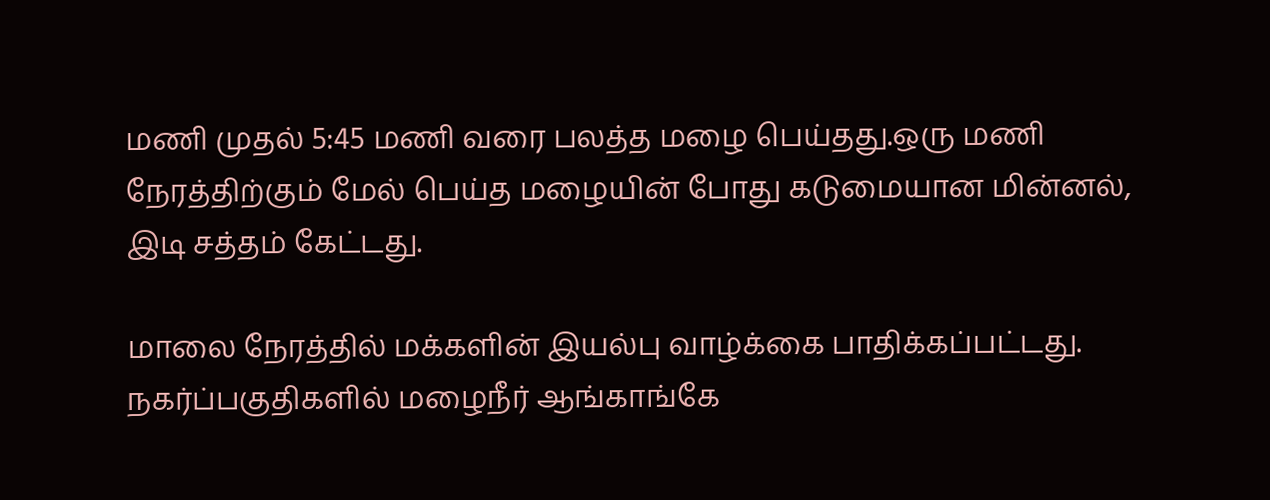மணி முதல் 5:45 மணி வரை பலத்த மழை பெய்தது.ஒரு மணி நேரத்திற்கும் மேல் பெய்த மழையின் போது கடுமையான மின்னல், இடி சத்தம் கேட்டது.

மாலை நேரத்தில் மக்களின் இயல்பு வாழ்க்கை பாதிக்கப்பட்டது. நகர்ப்பகுதிகளில் மழைநீர் ஆங்காங்கே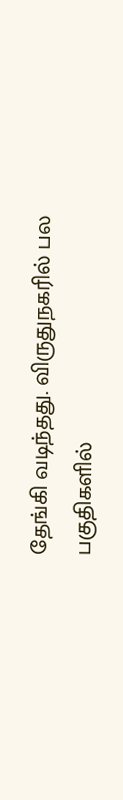தேங்கி வடிந்தது. விருதுநகரில் பல பகுதிகளில்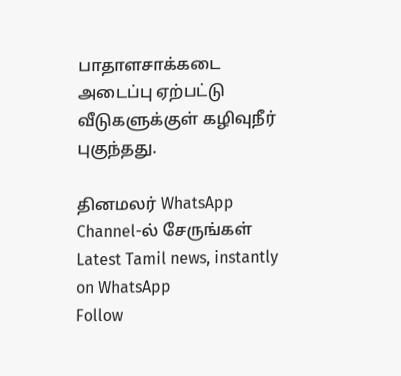பாதாளசாக்கடை அடைப்பு ஏற்பட்டு வீடுகளுக்குள் கழிவுநீர் புகுந்தது.

தினமலர் WhatsApp Channel-ல் சேருங்கள்
Latest Tamil news, instantly on WhatsApp
Follow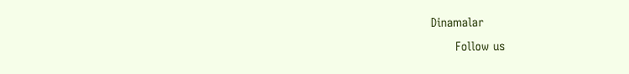Dinamalar
      Follow us